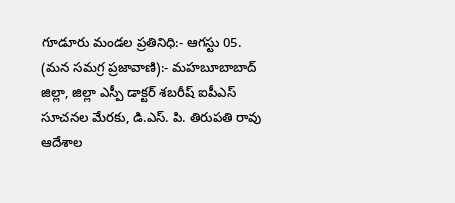గూడూరు మండల ప్రతినిధి:- ఆగస్టు 05. (మన సమగ్ర ప్రజావాణి):- మహబూబాబాద్ జిల్లా, జిల్లా ఎస్పీ డాక్టర్ శబరీష్ ఐపీఎస్ సూచనల మేరకు, డి.ఎస్. పి. తిరుపతి రావు ఆదేశాల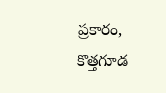ప్రకారం, కొత్తగూడ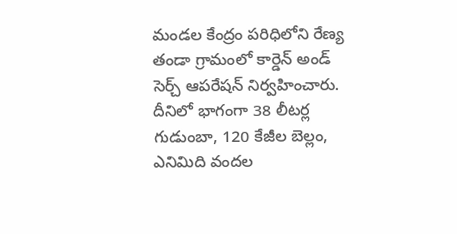మండల కేంద్రం పరిధిలోని రేణ్య తండా గ్రామంలో కార్డెన్ అండ్ సెర్చ్ ఆపరేషన్ నిర్వహించారు. దీనిలో భాగంగా 38 లీటర్ల గుడుంబా, 120 కేజీల బెల్లం, ఎనిమిది వందల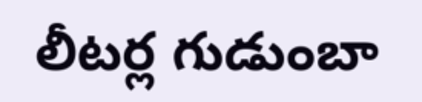లీటర్ల గుడుంబా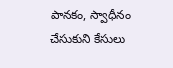పానకం, స్వాధీనం చేసుకుని కేసులు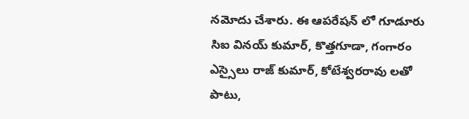నమోదు చేశారు. ఈ ఆపరేషన్ లో గూడూరు సిఐ వినయ్ కుమార్, కొత్తగూడా, గంగారం ఎస్సైలు రాజ్ కుమార్, కోటేశ్వరరావు లతో పాటు,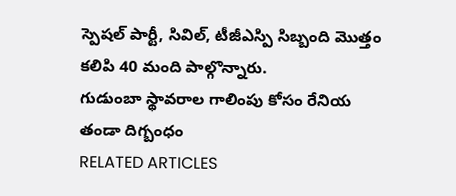స్పెషల్ పార్టీ, సివిల్, టీజీఎస్పి సిబ్బంది మొత్తం కలిపి 40 మంది పాల్గొన్నారు.
గుడుంబా స్థావరాల గాలింపు కోసం రేనియ తండా దిగ్బంధం
RELATED ARTICLES